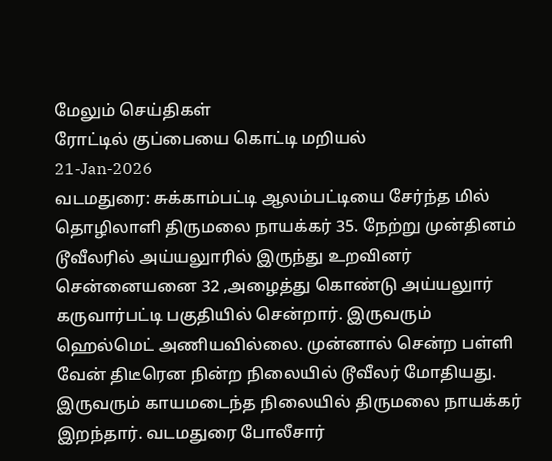மேலும் செய்திகள்
ரோட்டில் குப்பையை கொட்டி மறியல்
21-Jan-2026
வடமதுரை: சுக்காம்பட்டி ஆலம்பட்டியை சேர்ந்த மில் தொழிலாளி திருமலை நாயக்கர் 35. நேற்று முன்தினம் டூவீலரில் அய்யலுாரில் இருந்து உறவினர் சென்னையனை 32 ,அழைத்து கொண்டு அய்யலுார் கருவார்பட்டி பகுதியில் சென்றார். இருவரும் ஹெல்மெட் அணியவில்லை. முன்னால் சென்ற பள்ளி வேன் திடீரென நின்ற நிலையில் டூவீலர் மோதியது. இருவரும் காயமடைந்த நிலையில் திருமலை நாயக்கர் இறந்தார். வடமதுரை போலீசார்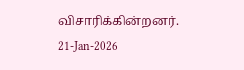விசாரிக்கின்றனர்.
21-Jan-2026